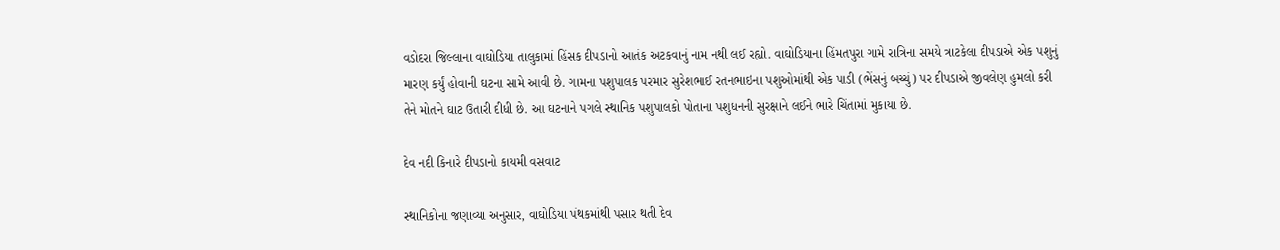વડોદરા જિલ્લાના વાઘોડિયા તાલુકામાં હિંસક દીપડાનો આતંક અટકવાનું નામ નથી લઈ રહ્યો. વાઘોડિયાના હિંમતપુરા ગામે રાત્રિના સમયે ત્રાટકેલા દીપડાએ એક પશુનું મારણ કર્યું હોવાની ઘટના સામે આવી છે. ગામના પશુપાલક પરમાર સુરેશભાઈ રતનભાઇના પશુઓમાંથી એક પાડી (ભેંસનું બચ્ચું) પર દીપડાએ જીવલેણ હુમલો કરી તેને મોતને ઘાટ ઉતારી દીધી છે. આ ઘટનાને પગલે સ્થાનિક પશુપાલકો પોતાના પશુધનની સુરક્ષાને લઈને ભારે ચિંતામાં મુકાયા છે.

દેવ નદી કિનારે દીપડાનો કાયમી વસવાટ

સ્થાનિકોના જણાવ્યા અનુસાર, વાઘોડિયા પંથકમાંથી પસાર થતી દેવ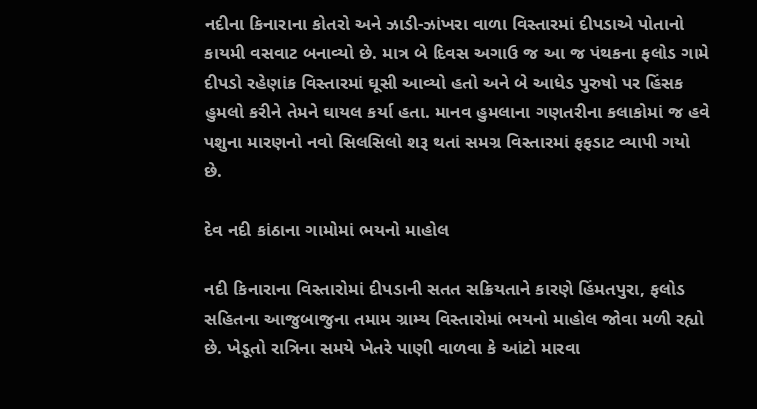નદીના કિનારાના કોતરો અને ઝાડી-ઝાંખરા વાળા વિસ્તારમાં દીપડાએ પોતાનો કાયમી વસવાટ બનાવ્યો છે. માત્ર બે દિવસ અગાઉ જ આ જ પંથકના ફલોડ ગામે દીપડો રહેણાંક વિસ્તારમાં ઘૂસી આવ્યો હતો અને બે આધેડ પુરુષો પર હિંસક હુમલો કરીને તેમને ઘાયલ કર્યા હતા. માનવ હુમલાના ગણતરીના કલાકોમાં જ હવે પશુના મારણનો નવો સિલસિલો શરૂ થતાં સમગ્ર વિસ્તારમાં ફફડાટ વ્યાપી ગયો છે.

દેવ નદી કાંઠાના ગામોમાં ભયનો માહોલ

નદી કિનારાના વિસ્તારોમાં દીપડાની સતત સક્રિયતાને કારણે હિંમતપુરા, ફલોડ સહિતના આજુબાજુના તમામ ગ્રામ્ય વિસ્તારોમાં ભયનો માહોલ જોવા મળી રહ્યો છે. ખેડૂતો રાત્રિના સમયે ખેતરે પાણી વાળવા કે આંટો મારવા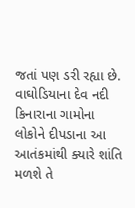જતાં પણ ડરી રહ્યા છે. વાઘોડિયાના દેવ નદી કિનારાના ગામોના લોકોને દીપડાના આ આતંકમાંથી ક્યારે શાંતિ મળશે તે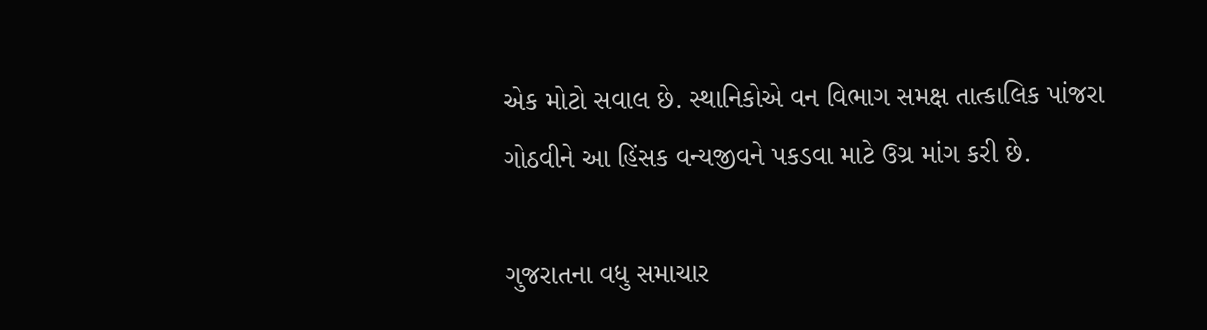એક મોટો સવાલ છે. સ્થાનિકોએ વન વિભાગ સમક્ષ તાત્કાલિક પાંજરા ગોઠવીને આ હિંસક વન્યજીવને પકડવા માટે ઉગ્ર માંગ કરી છે.

ગુજરાતના વધુ સમાચાર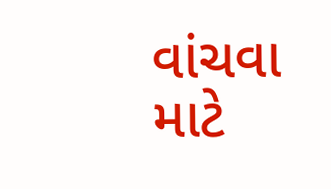વાંચવા માટે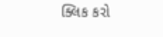ક્લિક કરો